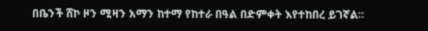በቤንች ሸኮ ዞን ሚዛን አማን ከተማ የከተራ በዓል በድምቀት እየተከበረ ይገኛል።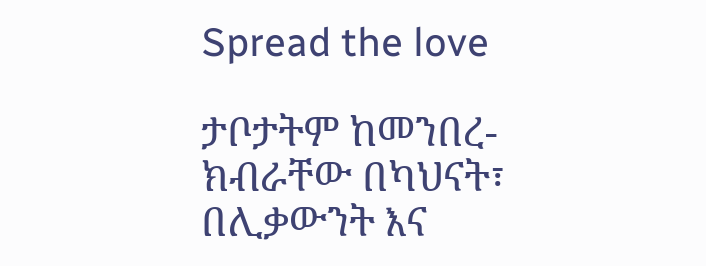Spread the love

ታቦታትም ከመንበረ-ክብራቸው በካህናት፣ በሊቃውንት እና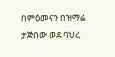በምዕመናን በዝማሬ ታጅበው ወደ ባህረ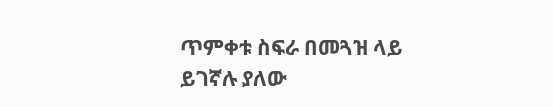ጥምቀቱ ስፍራ በመጓዝ ላይ ይገኛሉ ያለው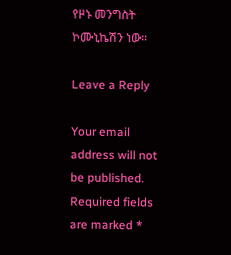የዞኑ መንግስት ኮሙኒኬሽን ነው።

Leave a Reply

Your email address will not be published. Required fields are marked *